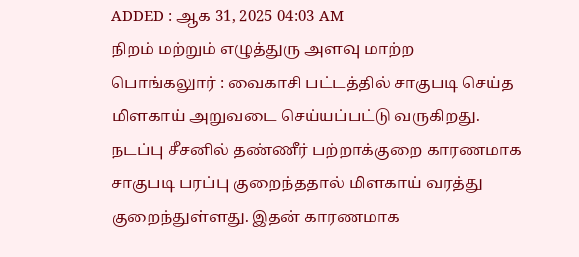ADDED : ஆக 31, 2025 04:03 AM
நிறம் மற்றும் எழுத்துரு அளவு மாற்ற
பொங்கலுார் : வைகாசி பட்டத்தில் சாகுபடி செய்த மிளகாய் அறுவடை செய்யப்பட்டு வருகிறது.
நடப்பு சீசனில் தண்ணீர் பற்றாக்குறை காரணமாக சாகுபடி பரப்பு குறைந்ததால் மிளகாய் வரத்து குறைந்துள்ளது. இதன் காரணமாக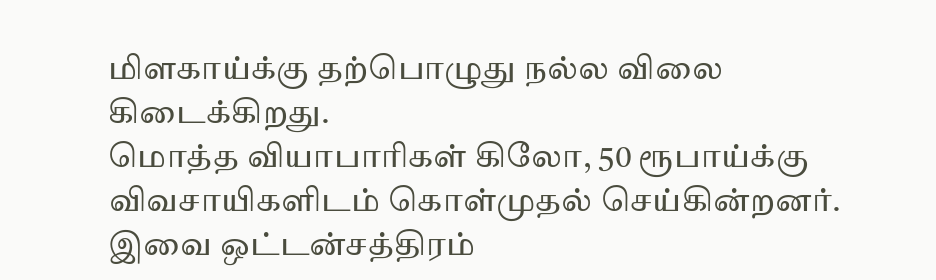மிளகாய்க்கு தற்பொழுது நல்ல விலை கிடைக்கிறது.
மொத்த வியாபாரிகள் கிலோ, 50 ரூபாய்க்கு விவசாயிகளிடம் கொள்முதல் செய்கின்றனர். இவை ஒட்டன்சத்திரம்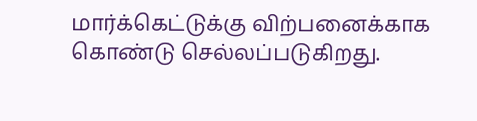மார்க்கெட்டுக்கு விற்பனைக்காக கொண்டு செல்லப்படுகிறது.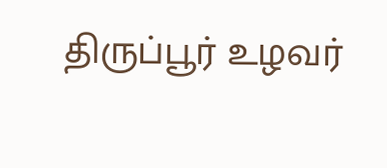திருப்பூர் உழவர்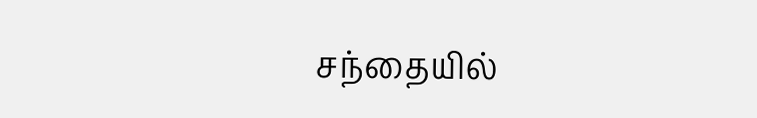சந்தையில்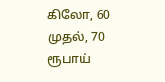கிலோ, 60 முதல், 70 ரூபாய்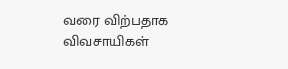வரை விற்பதாக விவசாயிகள்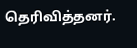தெரிவித்தனர்.